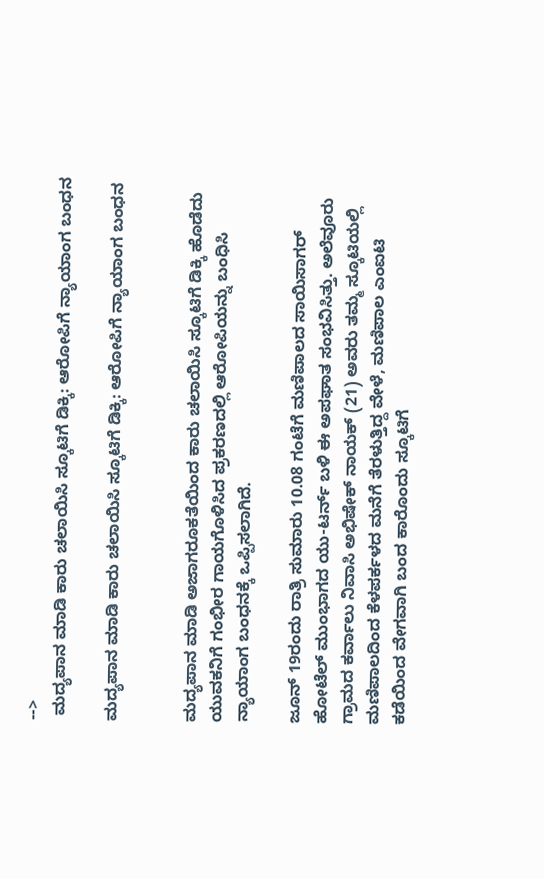-->
 ಮದ್ಯಪಾನ ಮಾಡಿ ಕಾರು ಚಲಾಯಿಸಿ ಸ್ಕೂಟಿಗೆ ಡಿಕ್ಕಿ: ಆರೋಪಿಗೆ ನ್ಯಾಯಾಂಗ ಬಂಧನ

ಮದ್ಯಪಾನ ಮಾಡಿ ಕಾರು ಚಲಾಯಿಸಿ ಸ್ಕೂಟಿಗೆ ಡಿಕ್ಕಿ: ಆರೋಪಿಗೆ ನ್ಯಾಯಾಂಗ ಬಂಧನ


ಮದ್ಯಪಾನ ಮಾಡಿ ಅಜಾಗರೂಕತೆಯಿಂದ ಕಾರು ಚಲಾಯಿಸಿ ಸ್ಕೂಟಿಗೆ ಡಿಕ್ಕಿ ಹೊಡೆದು ಯುವಕನಿಗೆ ಗಂಭೀರ ಗಾಯಗೊಳಿಸಿದ ಪ್ರಕರಣದಲ್ಲಿ ಆರೋಪಿಯನ್ನು ಬಂಧಿಸಿ ನ್ಯಾಯಾಂಗ ಬಂಧನಕ್ಕೆ ಒಪ್ಪಿಸಲಾಗಿದೆ.

ಜೂನ್ 19ರಂದು ರಾತ್ರಿ ಸುಮಾರು 10.08 ಗಂಟೆಗೆ ಮಣಿಪಾಲದ ಸಾಯಿಸಾಗರ್ ಹೋಟೆಲ್ ಮುಂಭಾಗದ ಯು-ಟರ್ನ್ ಬಳಿ ಈ ಅಪಘಾತ ಸಂಭವಿಸಿತ್ತು. ಅಲೆವೂರು ಗ್ರಾಮದ ಕರ್ವಾಲು ನಿವಾಸಿ ಅಭಿಷೇಕ್ ನಾಯಕ್ (21) ಅವರು ತಮ್ಮ ಸ್ಕೂಟಿಯಲ್ಲಿ ಮಣಿಪಾಲದಿಂದ ಕೆಳಪರ್ಕಳದ ಮನೆಗೆ ತೆರಳುತ್ತಿದ್ದ ವೇಳೆ, ಮಣಿಪಾಲ ಎಂಐಟಿ ಕಡೆಯಿಂದ ವೇಗವಾಗಿ ಬಂದ ಕಾರೊಂದು ಸ್ಕೂಟಿಗೆ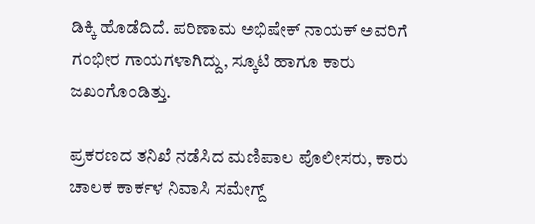ಡಿಕ್ಕಿ ಹೊಡೆದಿದೆ. ಪರಿಣಾಮ ಅಭಿಷೇಕ್ ನಾಯಕ್ ಅವರಿಗೆ ಗಂಭೀರ ಗಾಯಗಳಾಗಿದ್ದು, ಸ್ಕೂಟಿ ಹಾಗೂ ಕಾರು ಜಖಂಗೊಂಡಿತ್ತು.

ಪ್ರಕರಣದ ತನಿಖೆ ನಡೆಸಿದ ಮಣಿಪಾಲ ಪೊಲೀಸರು, ಕಾರು ಚಾಲಕ ಕಾರ್ಕಳ ನಿವಾಸಿ ಸಮೇಗ್ದ್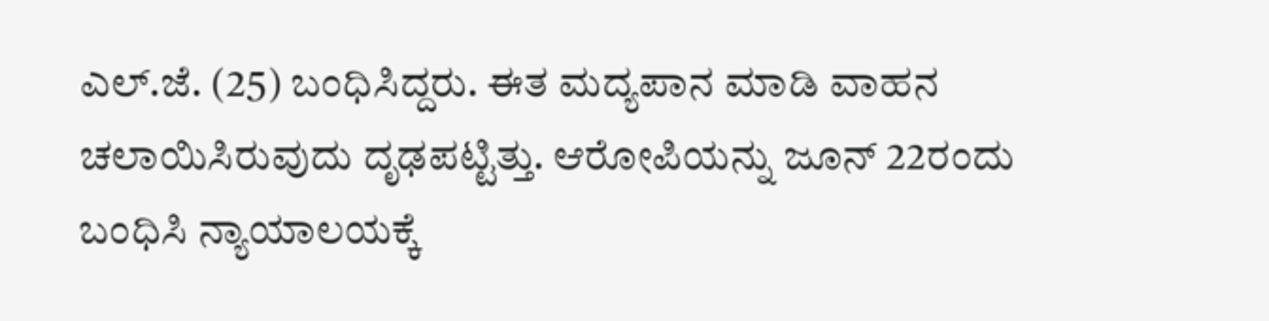ಎಲ್.ಜೆ. (25) ಬಂಧಿಸಿದ್ದರು. ಈತ ಮದ್ಯಪಾನ ಮಾಡಿ ವಾಹನ ಚಲಾಯಿಸಿರುವುದು ದೃಢಪಟ್ಟಿತ್ತು. ಆರೋಪಿಯನ್ನು ಜೂನ್ 22ರಂದು ಬಂಧಿಸಿ ನ್ಯಾಯಾಲಯಕ್ಕೆ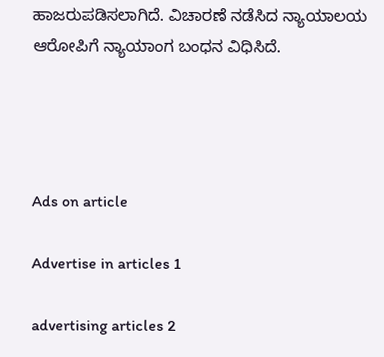ಹಾಜರುಪಡಿಸಲಾಗಿದೆ. ವಿಚಾರಣೆ ನಡೆಸಿದ ನ್ಯಾಯಾಲಯ ಆರೋಪಿಗೆ ನ್ಯಾಯಾಂಗ ಬಂಧನ ವಿಧಿಸಿದೆ.




Ads on article

Advertise in articles 1

advertising articles 2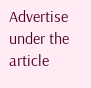Advertise under the article